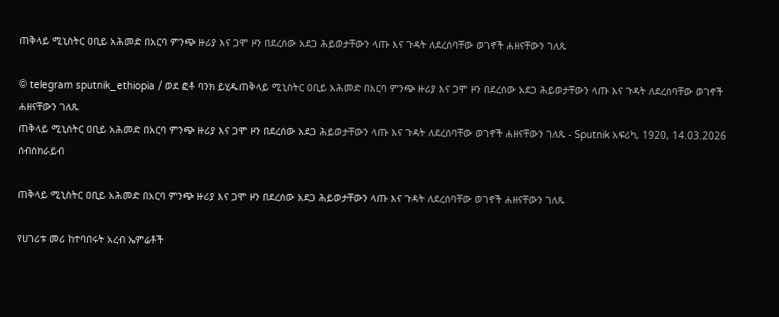ጠቅላይ ሚኒስትር ዐቢይ አሕመድ በአርባ ምንጭ ዙሪያ እና ጋሞ ዞን በደረሰው አደጋ ሕይወታቸውን ላጡ እና ጉዳት ለደረሰባቸው ወገኖች ሐዘናቸውን ገለጹ

© telegram sputnik_ethiopia / ወደ ፎቶ ባንክ ይሂዱጠቅላይ ሚኒስትር ዐቢይ አሕመድ በአርባ ምንጭ ዙሪያ እና ጋሞ ዞን በደረሰው አደጋ ሕይወታቸውን ላጡ እና ጉዳት ለደረሰባቸው ወገኖች ሐዘናቸውን ገለጹ
ጠቅላይ ሚኒስትር ዐቢይ አሕመድ በአርባ ምንጭ ዙሪያ እና ጋሞ ዞን በደረሰው አደጋ ሕይወታቸውን ላጡ እና ጉዳት ለደረሰባቸው ወገኖች ሐዘናቸውን ገለጹ - Sputnik አፍሪካ, 1920, 14.03.2026
ሰብስክራይብ

ጠቅላይ ሚኒስትር ዐቢይ አሕመድ በአርባ ምንጭ ዙሪያ እና ጋሞ ዞን በደረሰው አደጋ ሕይወታቸውን ላጡ እና ጉዳት ለደረሰባቸው ወገኖች ሐዘናቸውን ገለጹ

የሀገሪቱ መሪ ከተባበሩት አረብ ኤምሬቶች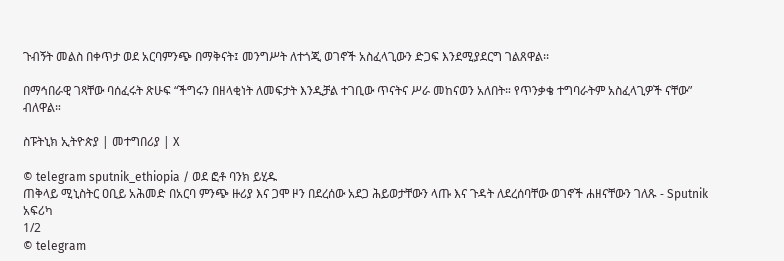ጉብኝት መልስ በቀጥታ ወደ አርባምንጭ በማቅናት፤ መንግሥት ለተጎጂ ወገኖች አስፈላጊውን ድጋፍ እንደሚያደርግ ገልጸዋል፡፡

በማኅበራዊ ገጻቸው ባሰፈሩት ጽሁፍ “ችግሩን በዘላቂነት ለመፍታት እንዲቻል ተገቢው ጥናትና ሥራ መከናወን አለበት። የጥንቃቄ ተግባራትም አስፈላጊዎች ናቸው” ብለዋል።

ስፑትኒክ ኢትዮጵያ | መተግበሪያ | X

© telegram sputnik_ethiopia / ወደ ፎቶ ባንክ ይሂዱ
ጠቅላይ ሚኒስትር ዐቢይ አሕመድ በአርባ ምንጭ ዙሪያ እና ጋሞ ዞን በደረሰው አደጋ ሕይወታቸውን ላጡ እና ጉዳት ለደረሰባቸው ወገኖች ሐዘናቸውን ገለጹ - Sputnik አፍሪካ
1/2
© telegram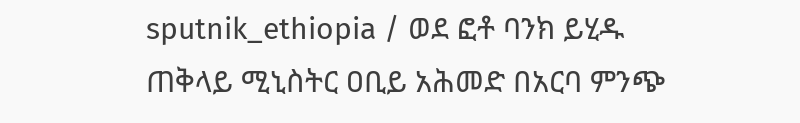sputnik_ethiopia / ወደ ፎቶ ባንክ ይሂዱ
ጠቅላይ ሚኒስትር ዐቢይ አሕመድ በአርባ ምንጭ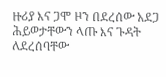ዙሪያ እና ጋሞ ዞን በደረሰው አደጋ ሕይወታቸውን ላጡ እና ጉዳት ለደረሰባቸው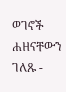ወገኖች ሐዘናቸውን ገለጹ -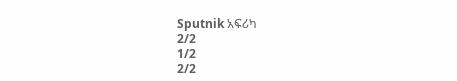Sputnik አፍሪካ
2/2
1/2
2/2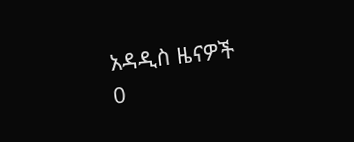አዳዲስ ዜናዎች
0